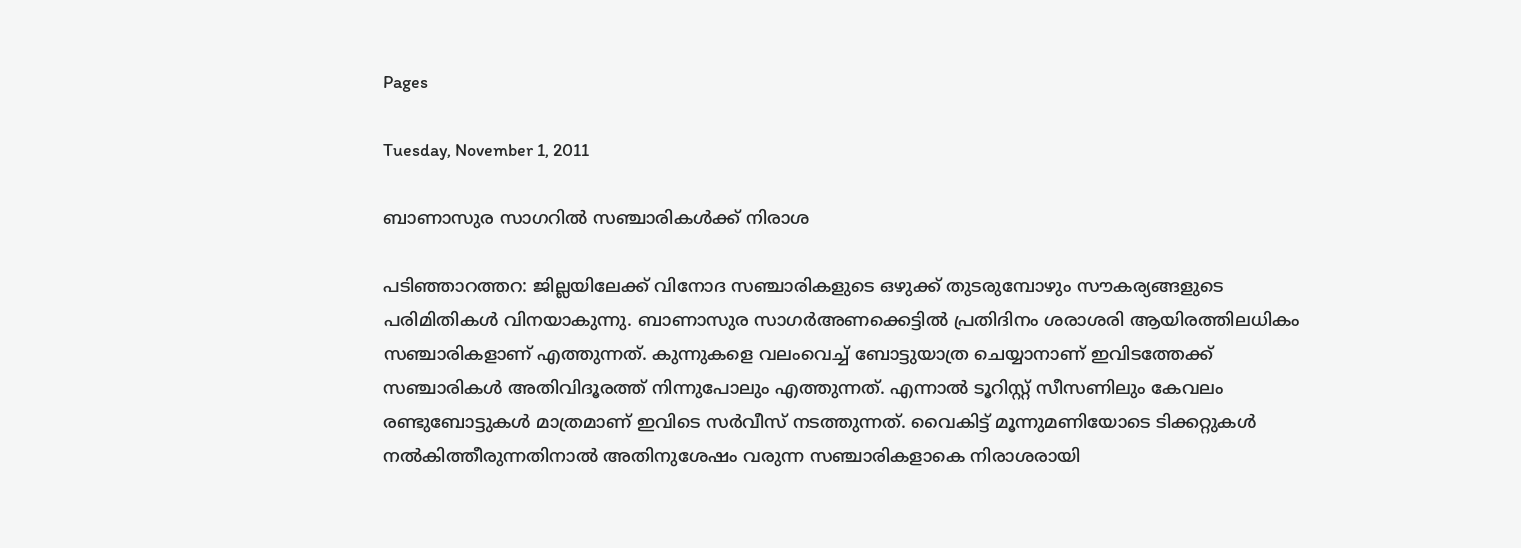Pages

Tuesday, November 1, 2011

ബാണാസുര സാഗറില്‍ സഞ്ചാരികള്‍ക്ക് നിരാശ

പടിഞ്ഞാറത്തറ: ജില്ലയിലേക്ക് വിനോദ സഞ്ചാരികളുടെ ഒഴുക്ക് തുടരുമ്പോഴും സൗകര്യങ്ങളുടെ പരിമിതികള്‍ വിനയാകുന്നു. ബാണാസുര സാഗര്‍അണക്കെട്ടില്‍ പ്രതിദിനം ശരാശരി ആയിരത്തിലധികം സഞ്ചാരികളാണ് എത്തുന്നത്. കുന്നുകളെ വലംവെച്ച് ബോട്ടുയാത്ര ചെയ്യാനാണ് ഇവിടത്തേക്ക് സഞ്ചാരികള്‍ അതിവിദൂരത്ത് നിന്നുപോലും എത്തുന്നത്. എന്നാല്‍ ടൂറിസ്റ്റ് സീസണിലും കേവലം രണ്ടുബോട്ടുകള്‍ മാത്രമാണ് ഇവിടെ സര്‍വീസ് നടത്തുന്നത്. വൈകിട്ട് മൂന്നുമണിയോടെ ടിക്കറ്റുകള്‍ നല്‍കിത്തീരുന്നതിനാല്‍ അതിനുശേഷം വരുന്ന സഞ്ചാരികളാകെ നിരാശരായി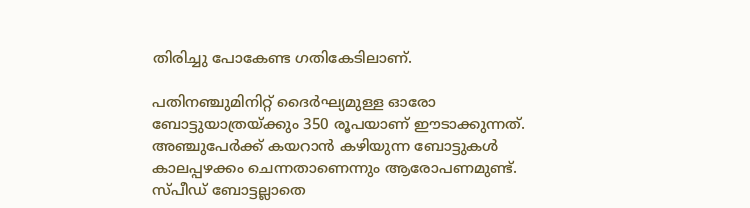തിരിച്ചു പോകേണ്ട ഗതികേടിലാണ്.

പതിനഞ്ചുമിനിറ്റ് ദൈര്‍ഘ്യമുള്ള ഓരോ ബോട്ടുയാത്രയ്ക്കും 350 രൂപയാണ് ഈടാക്കുന്നത്. അഞ്ചുപേര്‍ക്ക് കയറാന്‍ കഴിയുന്ന ബോട്ടുകള്‍ കാലപ്പഴക്കം ചെന്നതാണെന്നും ആരോപണമുണ്ട്. സ്പീഡ് ബോട്ടല്ലാതെ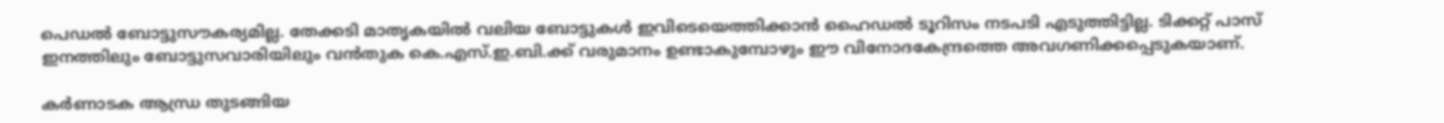പെഡല്‍ ബോട്ടുസൗകര്യമില്ല. തേക്കടി മാതൃകയില്‍ വലിയ ബോട്ടുകള്‍ ഇവിടെയെത്തിക്കാന്‍ ഹൈഡല്‍ ടൂറിസം നടപടി എടുത്തിട്ടില്ല. ടിക്കറ്റ് പാസ് ഇനത്തിലും ബോട്ടുസവാരിയിലും വന്‍തുക കെ.എസ്.ഇ.ബി.ക്ക് വരുമാനം ഉണ്ടാകുമ്പോഴും ഈ വിനോദകേന്ദ്രത്തെ അവഗണിക്കപ്പെടുകയാണ്.

കര്‍ണാടക ആന്ധ്ര തുടങ്ങിയ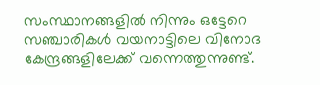സംസ്ഥാനങ്ങളില്‍ നിന്നും ഒട്ടേറെ സഞ്ചാരികള്‍ വയനാട്ടിലെ വിനോദ കേന്ദ്രങ്ങളിലേക്ക് വന്നെത്തുന്നുണ്ട്.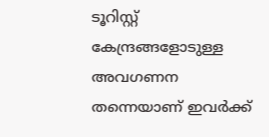ടൂറിസ്റ്റ് കേന്ദ്രങ്ങളോടുള്ള അവഗണന തന്നെയാണ് ഇവര്‍ക്ക്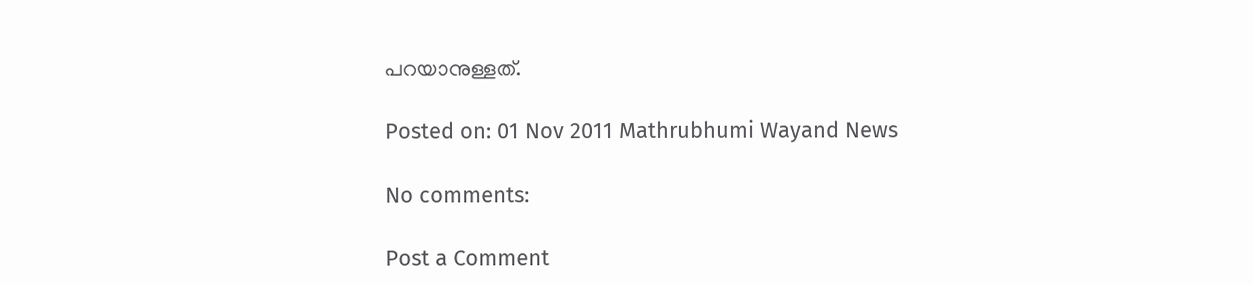പറയാനുള്ളത്.

Posted on: 01 Nov 2011 Mathrubhumi Wayand News

No comments:

Post a Comment